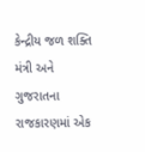કેન્દ્રીય જળ શક્તિ મંત્રી અને ગુજરાતના રાજકારણમાં એક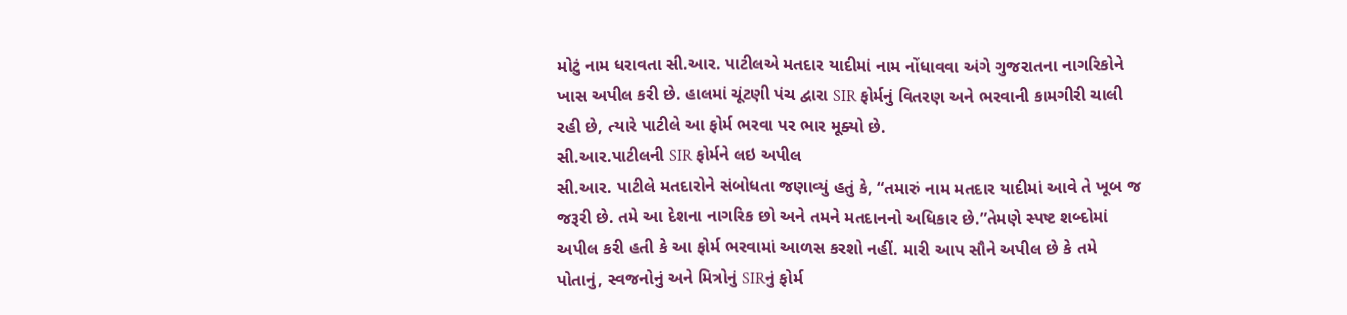મોટું નામ ધરાવતા સી.આર. પાટીલએ મતદાર યાદીમાં નામ નોંધાવવા અંગે ગુજરાતના નાગરિકોને ખાસ અપીલ કરી છે. હાલમાં ચૂંટણી પંચ દ્વારા SIR ફોર્મનું વિતરણ અને ભરવાની કામગીરી ચાલી રહી છે, ત્યારે પાટીલે આ ફોર્મ ભરવા પર ભાર મૂક્યો છે.
સી.આર.પાટીલની SIR ફોર્મને લઇ અપીલ
સી.આર. પાટીલે મતદારોને સંબોધતા જણાવ્યું હતું કે, “તમારું નામ મતદાર યાદીમાં આવે તે ખૂબ જ જરૂરી છે. તમે આ દેશના નાગરિક છો અને તમને મતદાનનો અધિકાર છે.”તેમણે સ્પષ્ટ શબ્દોમાં અપીલ કરી હતી કે આ ફોર્મ ભરવામાં આળસ કરશો નહીં. મારી આપ સૌને અપીલ છે કે તમે પોતાનું, સ્વજનોનું અને મિત્રોનું SIRનું ફોર્મ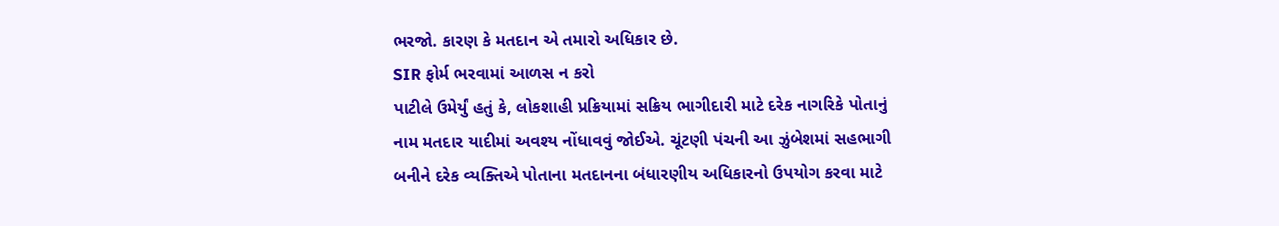ભરજો. કારણ કે મતદાન એ તમારો અધિકાર છે.
SIR ફોર્મ ભરવામાં આળસ ન કરો
પાટીલે ઉમેર્યું હતું કે, લોકશાહી પ્રક્રિયામાં સક્રિય ભાગીદારી માટે દરેક નાગરિકે પોતાનું નામ મતદાર યાદીમાં અવશ્ય નોંધાવવું જોઈએ. ચૂંટણી પંચની આ ઝુંબેશમાં સહભાગી બનીને દરેક વ્યક્તિએ પોતાના મતદાનના બંધારણીય અધિકારનો ઉપયોગ કરવા માટે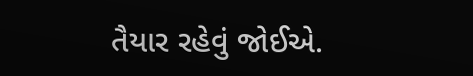તૈયાર રહેવું જોઈએ.